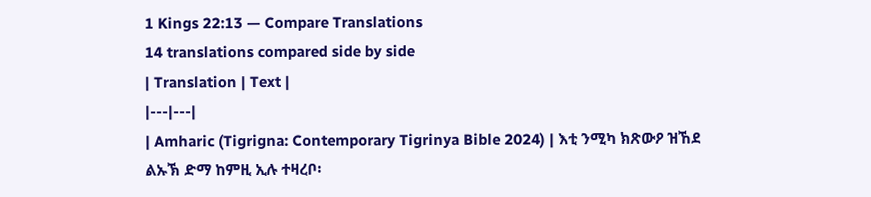1 Kings 22:13 — Compare Translations
14 translations compared side by side
| Translation | Text |
|---|---|
| Amharic (Tigrigna: Contemporary Tigrinya Bible 2024) | እቲ ንሚካ ክጽውዖ ዝኸደ ልኡኽ ድማ ከምዚ ኢሉ ተዛረቦ፡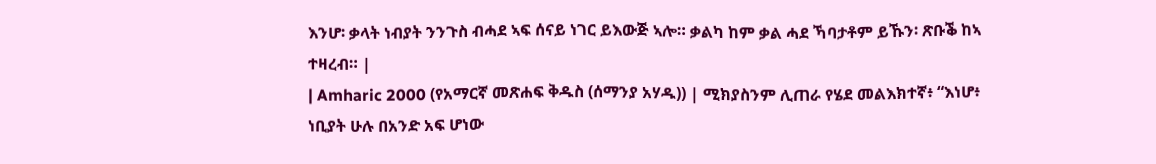እንሆ፡ ቃላት ነብያት ንንጉስ ብሓደ ኣፍ ሰናይ ነገር ይእውጅ ኣሎ። ቃልካ ከም ቃል ሓደ ኻባታቶም ይኹን፡ ጽቡቕ ከኣ ተዛረብ። |
| Amharic 2000 (የአማርኛ መጽሐፍ ቅዱስ (ሰማንያ አሃዱ)) | ሚክያስንም ሊጠራ የሄደ መልእክተኛ፥ “እነሆ፥ ነቢያት ሁሉ በአንድ አፍ ሆነው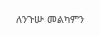ለንጉሡ መልካምን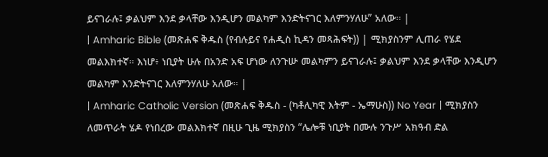ይናገራሉ፤ ቃልህም እንደ ቃላቸው እንዲሆን መልካም እንድትናገር እለምንሃለሁ” አለው። |
| Amharic Bible (መጽሐፍ ቅዱስ (የብሉይና የሐዲስ ኪዳን መጻሕፍት)) | ሚክያስንም ሊጠራ የሄደ መልእክተኛ። እነሆ፥ ነቢያት ሁሉ በአንድ አፍ ሆነው ለንጉሡ መልካምን ይናገራሉ፤ ቃልህም እንደ ቃላቸው እንዲሆን መልካም እንድትናገር እለምንሃለሁ አለው። |
| Amharic Catholic Version (መጽሐፍ ቅዱስ - (ካቶሊካዊ እትም - ኤማሁስ)) No Year | ሚክያስን ለመጥራት ሄዶ የነበረው መልእክተኛ በዚሁ ጊዜ ሚክያስን “ሌሎቹ ነቢያት በሙሉ ንጉሥ አክዓብ ድል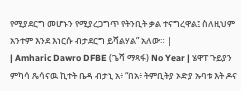የሚያደርግ መሆኑን የሚያረጋግጥ የትንቢት ቃል ተናግረዋል፤ ስለዚህም አንተም እንደ እነርሱ ብታደርግ ይሻልሃል” አለው። |
| Amharic Dawro DFBE (ጌሻ ማጻፋ) No Year | ሄዋፐ ጉይያን ምካሳ ጼሳናዉ ኪተት ቤዳ ብታኒ አ፥ “በአ፥ ትምቢትያ ኦድያ ኡባቱ እት ዶና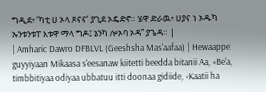ግዲደ፥ ‘ካቲ ሀ ኦላ ጾናና’ ያጊደ ኦዴድኖ። ሄዋ ድራዉ፥ ሀያና ነ ኦዱካ ኡንቱንቱፐ እቱዋ ማላ ግዶ፤ ኔንካ ሎኦባ ኦዳ” ያጌዳ። |
| Amharic Dawro DFBLVL (Geeshsha Mas'aafaa) | Hewaappe guyyiyaan Mikaasa s'eesanaw kiitetti beedda bitanii Aa, «Be'a, timbbitiyaa odiyaa ubbatuu itti doonaa gidiide, ‹Kaatii ha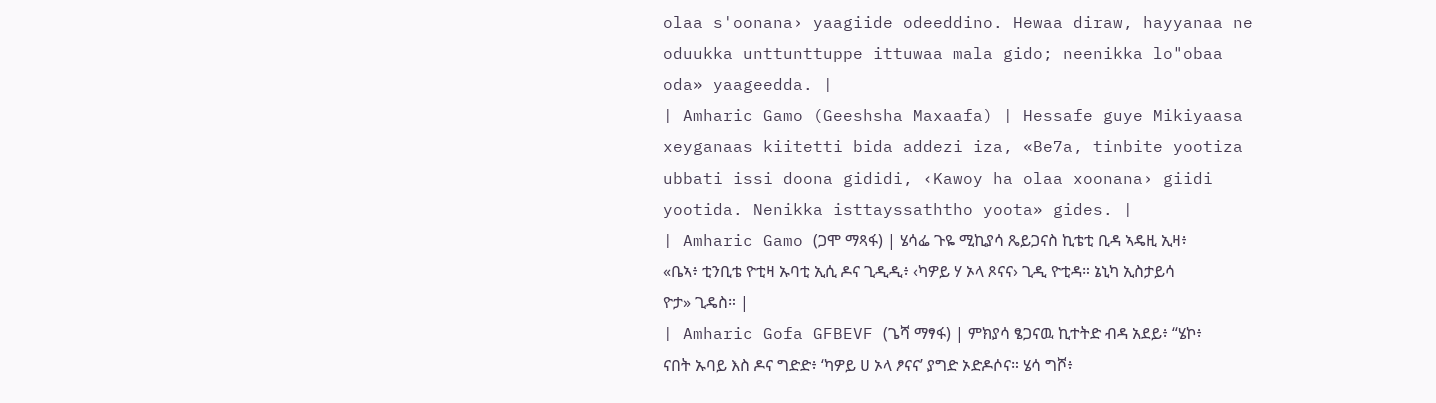olaa s'oonana› yaagiide odeeddino. Hewaa diraw, hayyanaa ne oduukka unttunttuppe ittuwaa mala gido; neenikka lo"obaa oda» yaageedda. |
| Amharic Gamo (Geeshsha Maxaafa) | Hessafe guye Mikiyaasa xeyganaas kiitetti bida addezi iza, «Be7a, tinbite yootiza ubbati issi doona gididi, ‹Kawoy ha olaa xoonana› giidi yootida. Nenikka isttayssaththo yoota» gides. |
| Amharic Gamo (ጋሞ ማጻፋ) | ሄሳፌ ጉዬ ሚኪያሳ ጼይጋናስ ኪቴቲ ቢዳ ኣዴዚ ኢዛ፥ «ቤኣ፥ ቲንቢቴ ዮቲዛ ኡባቲ ኢሲ ዶና ጊዲዲ፥ ‹ካዎይ ሃ ኦላ ጾናና› ጊዲ ዮቲዳ። ኔኒካ ኢስታይሳ ዮታ» ጊዴስ። |
| Amharic Gofa GFBEVF (ጌሻ ማፃፋ) | ምክያሳ ፄጋናዉ ኪተትድ ብዳ አደይ፥ “ሄኮ፥ ናበት ኡባይ እስ ዶና ግድድ፥ ‘ካዎይ ሀ ኦላ ፆናና’ ያግድ ኦድዶሶና። ሄሳ ግሾ፥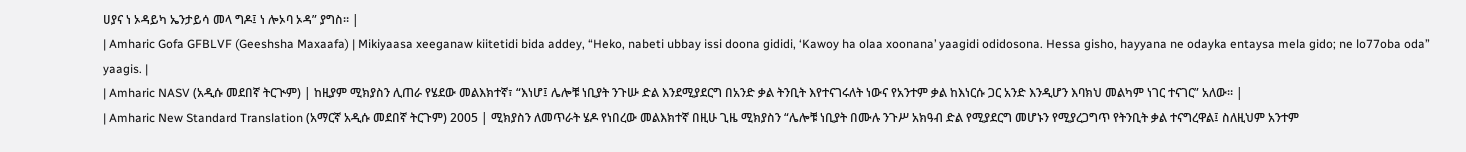ሀያና ነ ኦዳይካ ኤንታይሳ መላ ግዶ፤ ነ ሎኦባ ኦዳ” ያግስ። |
| Amharic Gofa GFBLVF (Geeshsha Maxaafa) | Mikiyaasa xeeganaw kiitetidi bida addey, “Heko, nabeti ubbay issi doona gididi, ‘Kawoy ha olaa xoonana’ yaagidi odidosona. Hessa gisho, hayyana ne odayka entaysa mela gido; ne lo77oba oda” yaagis. |
| Amharic NASV (አዲሱ መደበኛ ትርጒም) | ከዚያም ሚክያስን ሊጠራ የሄደው መልእክተኛ፣ “እነሆ፤ ሌሎቹ ነቢያት ንጉሡ ድል እንደሚያደርግ በአንድ ቃል ትንቢት እየተናገሩለት ነውና የአንተም ቃል ከእነርሱ ጋር አንድ እንዲሆን እባክህ መልካም ነገር ተናገር” አለው። |
| Amharic New Standard Translation (አማርኛ አዲሱ መደበኛ ትርጉም) 2005 | ሚክያስን ለመጥራት ሄዶ የነበረው መልእክተኛ በዚሁ ጊዜ ሚክያስን “ሌሎቹ ነቢያት በሙሉ ንጉሥ አክዓብ ድል የሚያደርግ መሆኑን የሚያረጋግጥ የትንቢት ቃል ተናግረዋል፤ ስለዚህም አንተም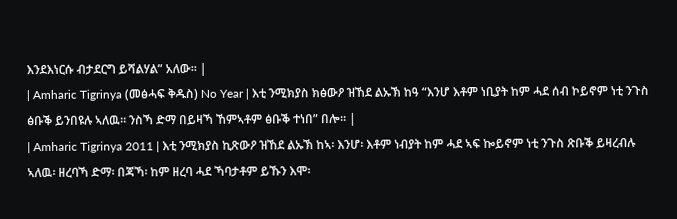እንደእነርሱ ብታደርግ ይሻልሃል” አለው። |
| Amharic Tigrinya (መፅሓፍ ቅዱስ) No Year | እቲ ንሚክያስ ክፅውዖ ዝኸደ ልኡኽ ከዓ “እንሆ እቶም ነቢያት ከም ሓደ ሰብ ኮይኖም ነቲ ንጉስ ፅቡቕ ይንበዩሉ ኣለዉ። ንስኻ ድማ በይዛኻ ኸምኣቶም ፅቡቕ ተነበ” በሎ። |
| Amharic Tigrinya 2011 | እቲ ንሚክያስ ኪጽውዖ ዝኸደ ልኡኽ ከኣ፡ እንሆ፡ እቶም ነብያት ከም ሓደ ኣፍ ኰይኖም ነቲ ንጉስ ጽቡቕ ይዛረብሉ ኣለዉ፡ ዘረባኻ ድማ፡ በጃኻ፡ ከም ዘረባ ሓደ ኻባታቶም ይኹን እሞ፡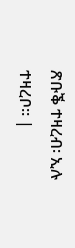ጽቡቕ ተዛረብ፡ ኢሉ ተዛረቦ። |